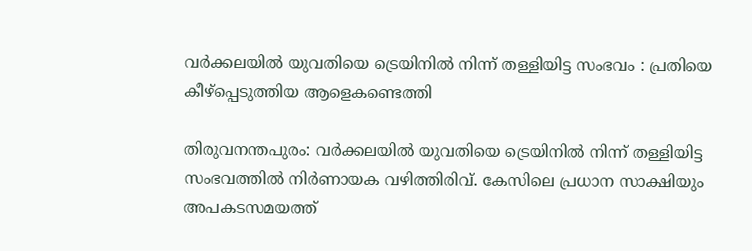വർക്കലയിൽ യുവതിയെ ട്രെയിനിൽ നിന്ന് തള്ളിയിട്ട സംഭവം : പ്രതിയെ കീഴ്പ്പെടുത്തിയ ആളെകണ്ടെത്തി

തിരുവനന്തപുരം: വർക്കലയിൽ യുവതിയെ ട്രെയിനിൽ നിന്ന് തള്ളിയിട്ട സംഭവത്തിൽ നിർണായക വഴിത്തിരിവ്. കേസിലെ പ്രധാന സാക്ഷിയും അപകടസമയത്ത്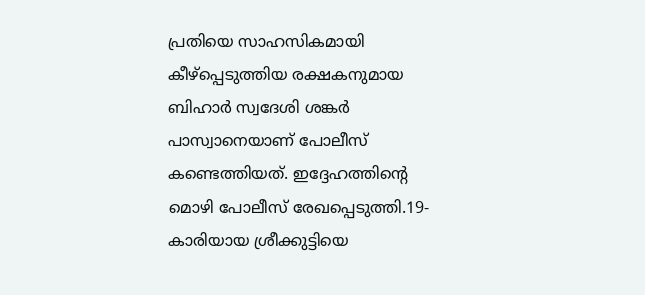പ്രതിയെ സാഹസികമായി കീഴ്പ്പെടുത്തിയ രക്ഷകനുമായ ബിഹാർ സ്വദേശി ശങ്കർ പാസ്വാനെയാണ് പോലീസ് കണ്ടെത്തിയത്. ഇദ്ദേഹത്തിൻ്റെ മൊഴി പോലീസ് രേഖപ്പെടുത്തി.19-കാരിയായ ശ്രീക്കുട്ടിയെ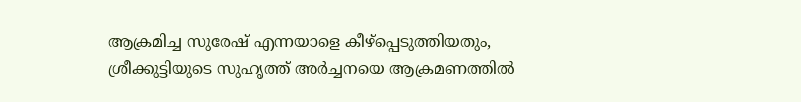ആക്രമിച്ച സുരേഷ് എന്നയാളെ കീഴ്പ്പെടുത്തിയതും, ശ്രീക്കുട്ടിയുടെ സുഹൃത്ത് അർച്ചനയെ ആക്രമണത്തിൽ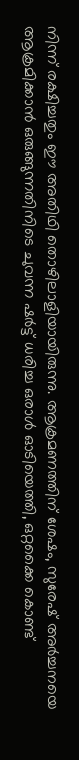നിന്ന് രക്ഷിച്ചതും ഈ അതിഥി തൊഴിലാളിയായിരുന്നു. ആക്രമണത്തിന് ശേഷം, സുരേഷ് അർച്ചനയെ ആക്രമിക്കാൻ ഒരുങ്ങുന്നതിനിടെ ചുവന്ന ഷർട്ട് ധരിച്ച ഒരാൾ ഓടിയെത്തി, ഒറ്റക്കൈ കൊണ്ട്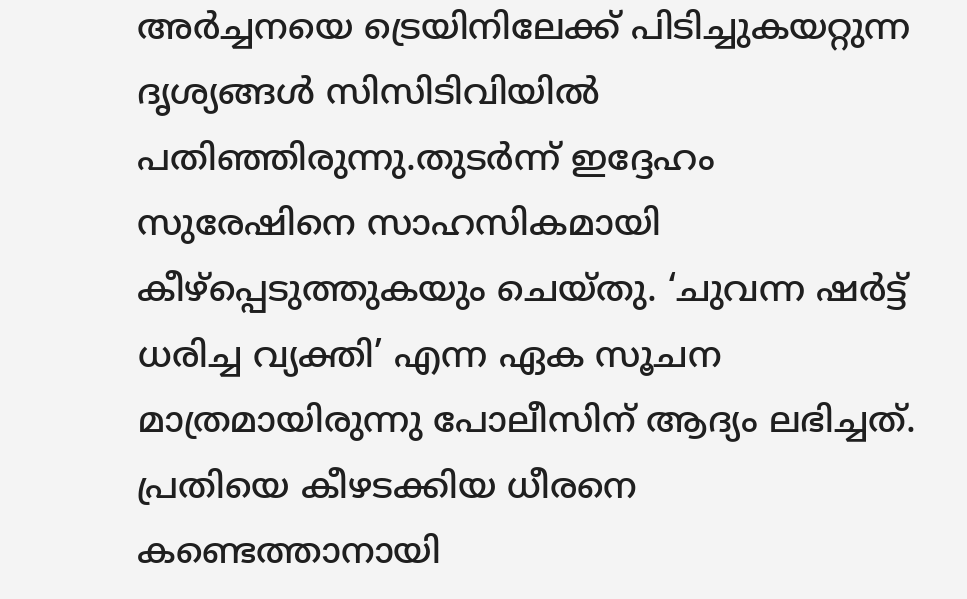അർച്ചനയെ ട്രെയിനിലേക്ക് പിടിച്ചുകയറ്റുന്ന ദൃശ്യങ്ങൾ സിസിടിവിയിൽ പതിഞ്ഞിരുന്നു.തുടർന്ന് ഇദ്ദേഹം സുരേഷിനെ സാഹസികമായി കീഴ്പ്പെടുത്തുകയും ചെയ്തു. ‘ചുവന്ന ഷർട്ട് ധരിച്ച വ്യക്തി’ എന്ന ഏക സൂചന മാത്രമായിരുന്നു പോലീസിന് ആദ്യം ലഭിച്ചത്. പ്രതിയെ കീഴടക്കിയ ധീരനെ കണ്ടെത്താനായി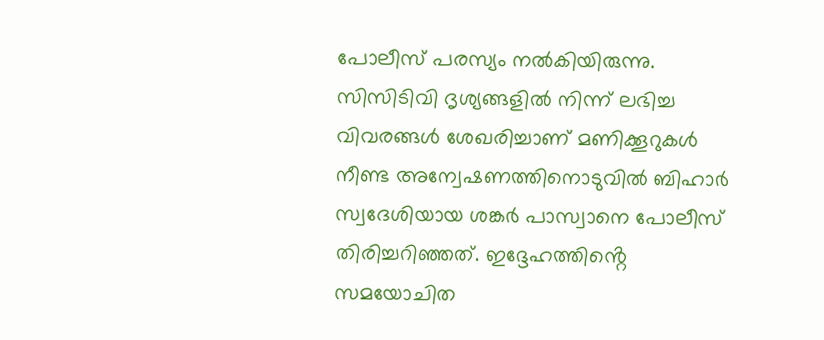പോലീസ് പരസ്യം നൽകിയിരുന്നു. സിസിടിവി ദൃശ്യങ്ങളിൽ നിന്ന് ലഭിച്ച വിവരങ്ങൾ ശേഖരിച്ചാണ് മണിക്കൂറുകൾ നീണ്ട അന്വേഷണത്തിനൊടുവിൽ ബിഹാർ സ്വദേശിയായ ശങ്കർ പാസ്വാനെ പോലീസ് തിരിച്ചറിഞ്ഞത്. ഇദ്ദേഹത്തിൻ്റെ സമയോചിത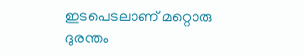ഇടപെടലാണ് മറ്റൊരു ദുരന്തം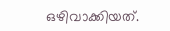ഒഴിവാക്കിയത്.